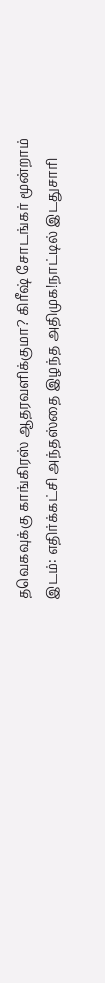தவெகவுக்கு காங்கிரஸ் ஆதரவளிக்குமா? கிரீஷ் சோடங்கர் மூன்றாம் இடம்: எதிர்க்கட்சி அந்தஸ்தை இழந்த அதிமுக!நாட்டில் இடதுசாரி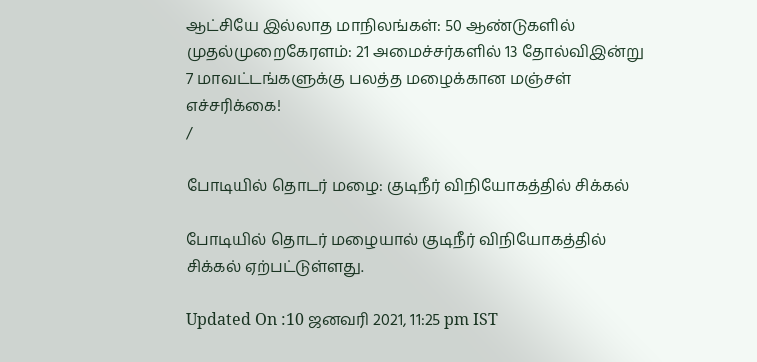ஆட்சியே இல்லாத மாநிலங்கள்: 50 ஆண்டுகளில் முதல்முறைகேரளம்: 21 அமைச்சர்களில் 13 தோல்விஇன்று 7 மாவட்டங்களுக்கு பலத்த மழைக்கான மஞ்சள் எச்சரிக்கை!
/

போடியில் தொடர் மழை: குடிநீர் விநியோகத்தில் சிக்கல்

போடியில் தொடர் மழையால் குடிநீர் விநியோகத்தில் சிக்கல் ஏற்பட்டுள்ளது.

Updated On :10 ஜனவரி 2021, 11:25 pm IST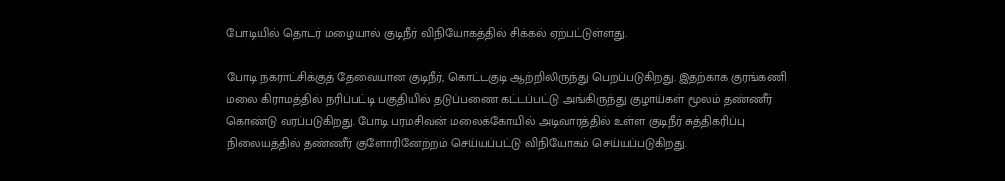போடியில் தொடர் மழையால் குடிநீர் விநியோகத்தில் சிக்கல் ஏற்பட்டுள்ளது.

போடி நகராட்சிக்குத் தேவையான குடிநீர், கொட்டகுடி ஆற்றிலிருந்து பெறப்படுகிறது. இதற்காக குரங்கணி மலை கிராமத்தில் நரிப்பட்டி பகுதியில் தடுப்பணை கட்டப்பட்டு அங்கிருந்து குழாய்கள் மூலம் தண்ணீர் கொண்டு வரப்படுகிறது. போடி பரமசிவன் மலைக்கோயில் அடிவாரத்தில் உள்ள குடிநீர் சுத்திகரிப்பு நிலையத்தில் தண்ணீர் குளோரினேற்றம் செய்யப்பட்டு விநியோகம் செய்யப்படுகிறது.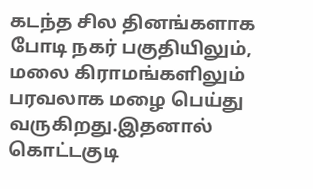கடந்த சில தினங்களாக போடி நகர் பகுதியிலும், மலை கிராமங்களிலும் பரவலாக மழை பெய்து வருகிறது.இதனால் கொட்டகுடி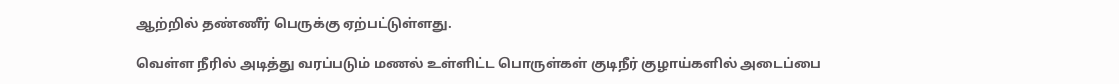ஆற்றில் தண்ணீர் பெருக்கு ஏற்பட்டுள்ளது.

வெள்ள நீரில் அடித்து வரப்படும் மணல் உள்ளிட்ட பொருள்கள் குடிநீர் குழாய்களில் அடைப்பை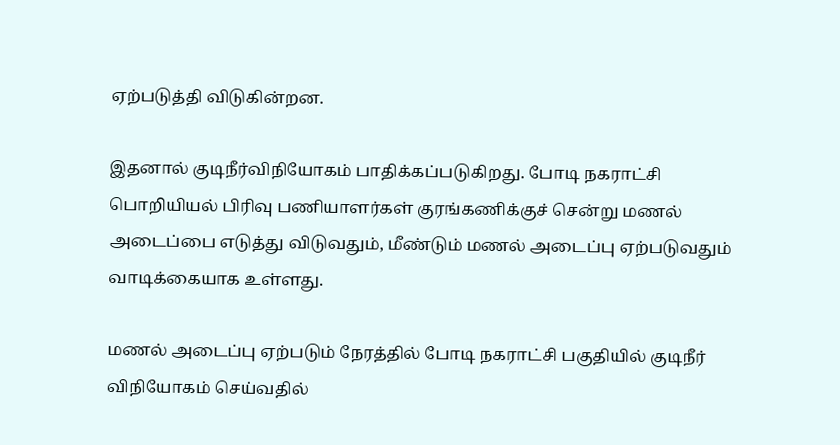ஏற்படுத்தி விடுகின்றன.

இதனால் குடிநீர்விநியோகம் பாதிக்கப்படுகிறது. போடி நகராட்சி பொறியியல் பிரிவு பணியாளர்கள் குரங்கணிக்குச் சென்று மணல் அடைப்பை எடுத்து விடுவதும், மீண்டும் மணல் அடைப்பு ஏற்படுவதும் வாடிக்கையாக உள்ளது.

மணல் அடைப்பு ஏற்படும் நேரத்தில் போடி நகராட்சி பகுதியில் குடிநீர் விநியோகம் செய்வதில்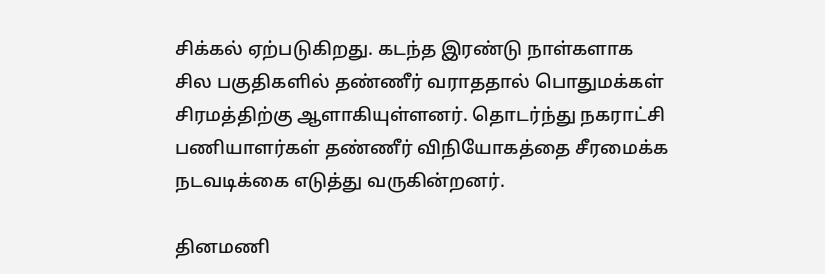சிக்கல் ஏற்படுகிறது. கடந்த இரண்டு நாள்களாக சில பகுதிகளில் தண்ணீர் வராததால் பொதுமக்கள் சிரமத்திற்கு ஆளாகியுள்ளனர். தொடர்ந்து நகராட்சி பணியாளர்கள் தண்ணீர் விநியோகத்தை சீரமைக்க நடவடிக்கை எடுத்து வருகின்றனர்.

தினமணி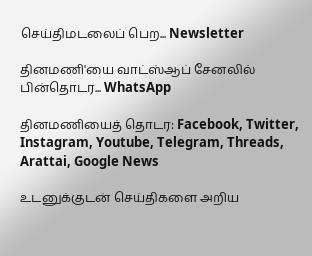செய்திமடலைப் பெற... Newsletter

தினமணி'யை வாட்ஸ்ஆப் சேனலில் பின்தொடர... WhatsApp

தினமணியைத் தொடர: Facebook, Twitter, Instagram, Youtube, Telegram, Threads, Arattai, Google News

உடனுக்குடன் செய்திகளை அறிய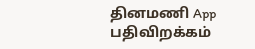தினமணி App பதிவிறக்கம்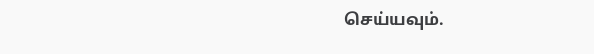செய்யவும்.